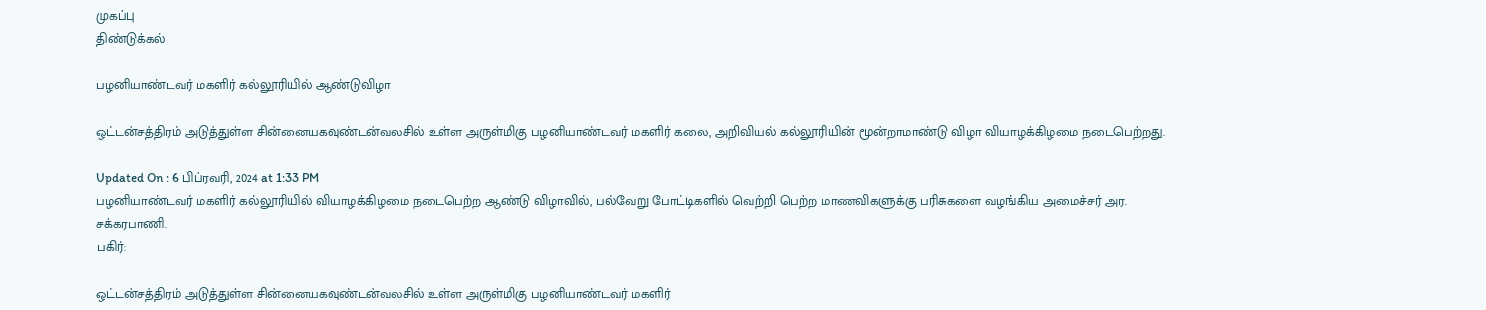முகப்பு
திண்டுக்கல்

பழனியாண்டவர் மகளிர் கல்லூரியில் ஆண்டுவிழா

ஒட்டன்சத்திரம் அடுத்துள்ள சின்னையகவுண்டன்வலசில் உள்ள அருள்மிகு பழனியாண்டவர் மகளிர் கலை, அறிவியல் கல்லூரியின் மூன்றாமாண்டு விழா வியாழக்கிழமை நடைபெற்றது.

Updated On : 6 பிப்ரவரி, 2024 at 1:33 PM
பழனியாண்டவர் மகளிர் கல்லூரியில் வியாழக்கிழமை நடைபெற்ற ஆண்டு விழாவில், பல்வேறு போட்டிகளில் வெற்றி பெற்ற மாணவிகளுக்கு பரிசுகளை வழங்கிய அமைச்சர் அர. சக்கரபாணி.
பகிர்:

ஒட்டன்சத்திரம் அடுத்துள்ள சின்னையகவுண்டன்வலசில் உள்ள அருள்மிகு பழனியாண்டவர் மகளிர்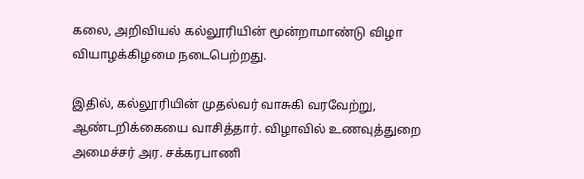கலை, அறிவியல் கல்லூரியின் மூன்றாமாண்டு விழா வியாழக்கிழமை நடைபெற்றது.

இதில், கல்லூரியின் முதல்வர் வாசுகி வரவேற்று, ஆண்டறிக்கையை வாசித்தார். விழாவில் உணவுத்துறை அமைச்சர் அர. சக்கரபாணி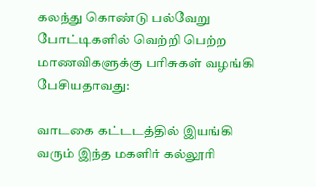கலந்து கொண்டு பல்வேறு போட்டிகளில் வெற்றி பெற்ற மாணவிகளுக்கு பரிசுகள் வழங்கி பேசியதாவது:

வாடகை கட்டடத்தில் இயங்கி வரும் இந்த மகளிர் கல்லூரி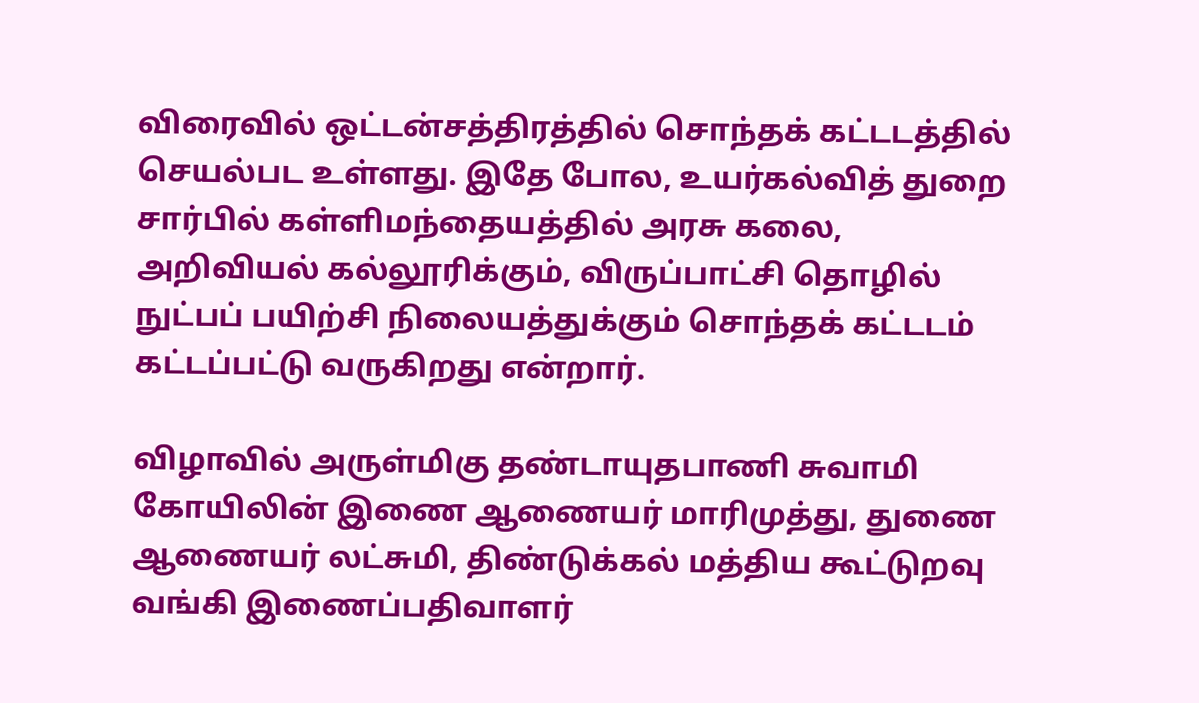விரைவில் ஒட்டன்சத்திரத்தில் சொந்தக் கட்டடத்தில் செயல்பட உள்ளது. இதே போல, உயர்கல்வித் துறை சார்பில் கள்ளிமந்தையத்தில் அரசு கலை, அறிவியல் கல்லூரிக்கும், விருப்பாட்சி தொழில் நுட்பப் பயிற்சி நிலையத்துக்கும் சொந்தக் கட்டடம் கட்டப்பட்டு வருகிறது என்றார்.

விழாவில் அருள்மிகு தண்டாயுதபாணி சுவாமி கோயிலின் இணை ஆணையர் மாரிமுத்து, துணை ஆணையர் லட்சுமி, திண்டுக்கல் மத்திய கூட்டுறவு வங்கி இணைப்பதிவாளர்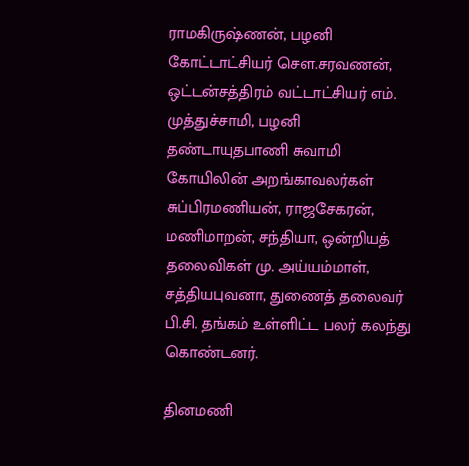ராமகிருஷ்ணன், பழனி கோட்டாட்சியர் செள.சரவணன், ஒட்டன்சத்திரம் வட்டாட்சியர் எம். முத்துச்சாமி, பழனி தண்டாயுதபாணி சுவாமி கோயிலின் அறங்காவலர்கள் சுப்பிரமணியன், ராஜசேகரன், மணிமாறன், சந்தியா, ஒன்றியத் தலைவிகள் மு. அய்யம்மாள், சத்தியபுவனா, துணைத் தலைவர் பி.சி. தங்கம் உள்ளிட்ட பலர் கலந்து கொண்டனர்.

தினமணி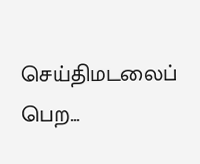செய்திமடலைப் பெற...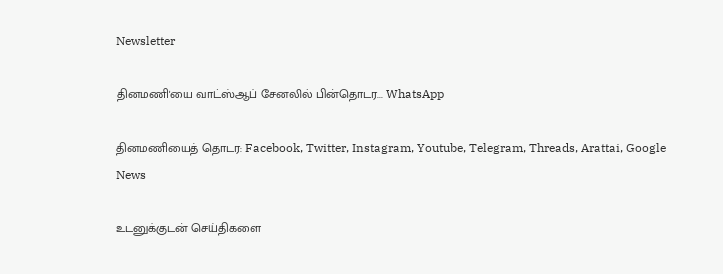Newsletter

தினமணி'யை வாட்ஸ்ஆப் சேனலில் பின்தொடர... WhatsApp

தினமணியைத் தொடர: Facebook, Twitter, Instagram, Youtube, Telegram, Threads, Arattai, Google News

உடனுக்குடன் செய்திகளை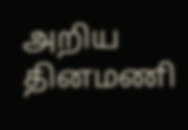அறிய தினமணி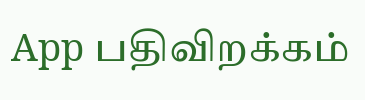App பதிவிறக்கம்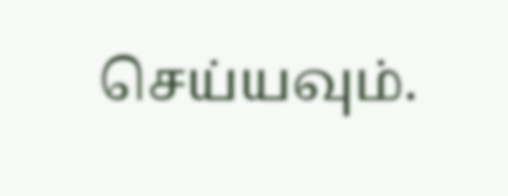செய்யவும்.